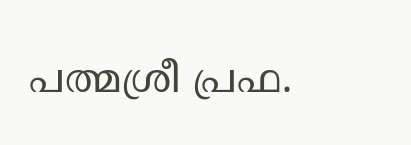പത്മശ്രീ പ്രഫ.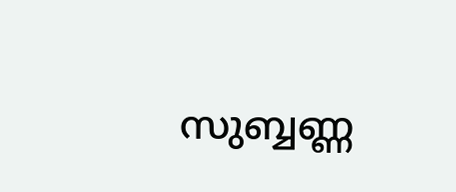സുബ്ബണ്ണ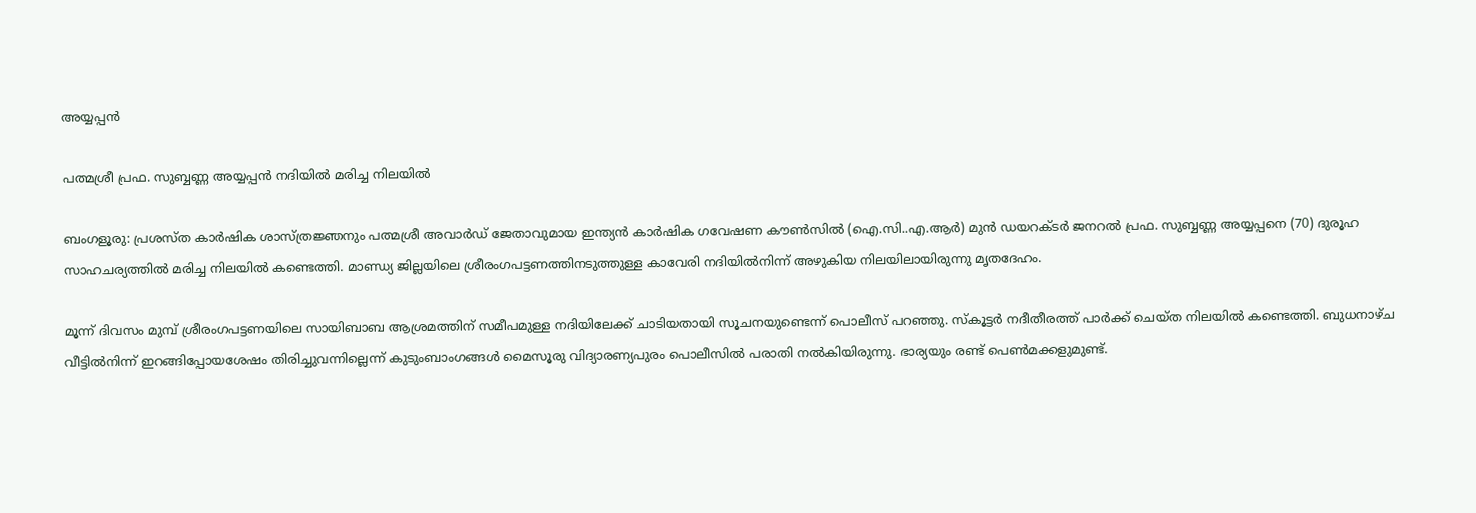അയ്യപ്പൻ

പത്മശ്രീ പ്രഫ. സുബ്ബണ്ണ അയ്യപ്പൻ നദിയിൽ മരിച്ച നിലയിൽ

ബംഗളൂരു: പ്രശസ്ത കാർഷിക ശാസ്ത്രജ്ഞനും പത്മശ്രീ അവാർഡ് ജേതാവുമായ ഇന്ത്യൻ കാർഷിക ഗവേഷണ കൗൺസിൽ (ഐ.സി..എ.ആർ) മുൻ ഡയറക്ടർ ജനറൽ പ്രഫ. സുബ്ബണ്ണ അയ്യപ്പനെ (70) ദുരൂഹ സാഹചര്യത്തിൽ മരിച്ച നിലയിൽ കണ്ടെത്തി. മാണ്ഡ്യ ജില്ലയിലെ ശ്രീരംഗപട്ടണത്തിനടുത്തുള്ള കാവേരി നദിയിൽനിന്ന് അഴുകിയ നിലയിലായിരുന്നു മൃതദേഹം.

മൂന്ന് ദിവസം മുമ്പ് ശ്രീരംഗപട്ടണയിലെ സായിബാബ ആശ്രമത്തിന് സമീപമുള്ള നദിയിലേക്ക് ചാടിയതായി സൂചനയുണ്ടെന്ന് പൊലീസ് പറഞ്ഞു. സ്കൂട്ടർ നദീതീരത്ത് പാർക്ക് ചെയ്ത നിലയിൽ കണ്ടെത്തി. ബുധനാഴ്ച വീട്ടിൽനിന്ന് ഇറങ്ങിപ്പോയശേഷം തിരിച്ചുവന്നില്ലെന്ന് കുടുംബാംഗങ്ങൾ മൈസൂരു വിദ്യാരണ്യപുരം പൊലീസിൽ പരാതി നൽകിയിരുന്നു. ഭാര്യയും രണ്ട് പെൺമക്കളുമുണ്ട്.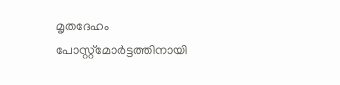മൃതദേഹം പോസ്റ്റ്‌മോർട്ടത്തിനായി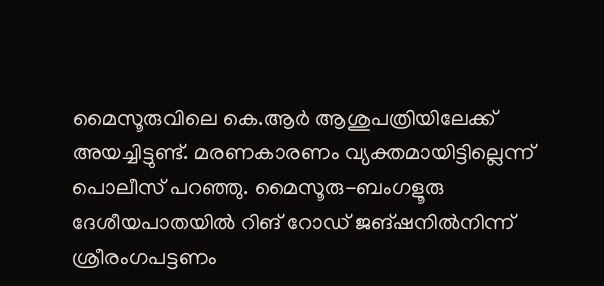മൈസൂരുവിലെ കെ.ആർ ആശുപത്രിയിലേക്ക് അയച്ചിട്ടുണ്ട്. മരണകാരണം വ്യക്തമായിട്ടില്ലെന്ന് പൊലീസ് പറഞ്ഞു. മൈസൂരു-ബംഗളൂരു ദേശീയപാതയിൽ റിങ് റോഡ് ജങ്ഷനിൽനിന്ന് ശ്രീരംഗപട്ടണം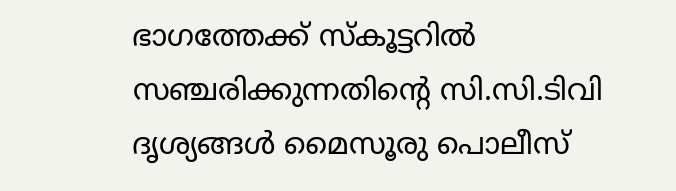ഭാഗത്തേക്ക് സ്കൂട്ടറിൽ സഞ്ചരിക്കുന്നതിന്റെ സി.സി.ടിവി ദൃശ്യങ്ങൾ മൈസൂരു പൊലീസ്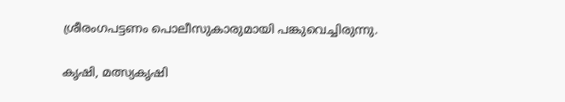ശ്രീരംഗപട്ടണം പൊലീസുകാരുമായി പങ്കുവെച്ചിരുന്നു.

കൃഷി, മത്സ്യകൃഷി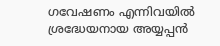ഗവേഷണം എന്നിവയിൽ ശ്രദ്ധേയനായ അയ്യപ്പൻ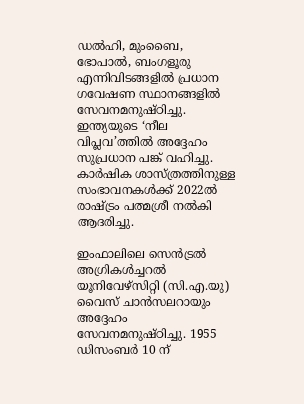ഡൽഹി, മുംബൈ, ഭോപാൽ, ബംഗളൂരു എന്നിവിടങ്ങളിൽ പ്രധാന ഗവേഷണ സ്ഥാനങ്ങളിൽ സേവനമനുഷ്ഠിച്ചു. ഇന്ത്യയുടെ ‘നീല വിപ്ലവ’ത്തിൽ അദ്ദേഹം സുപ്രധാന പങ്ക് വഹിച്ചു. കാർഷിക ശാസ്ത്രത്തിനുള്ള സംഭാവനകൾക്ക് 2022ൽ രാഷ്ട്രം പത്മശ്രീ നൽകി ആദരിച്ചു.

ഇംഫാലിലെ സെൻട്രൽ അഗ്രികൾച്ചറൽ യൂനിവേഴ്സിറ്റി (സി.എ.യു) വൈസ് ചാൻസലറായും അദ്ദേഹം സേവനമനുഷ്ഠിച്ചു. 1955 ഡിസംബർ 10 ന്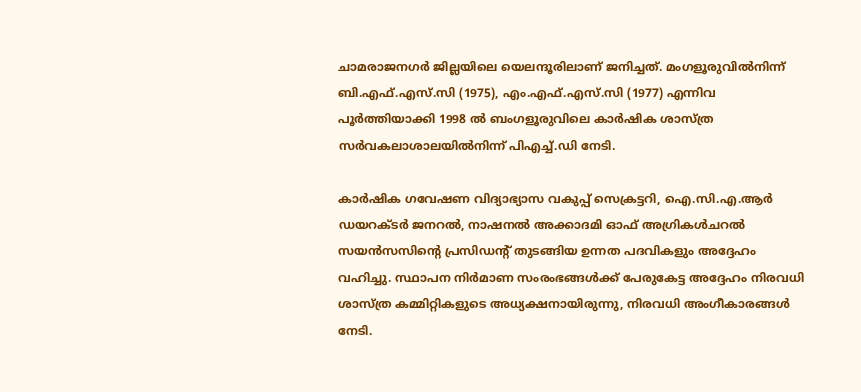ചാമരാജനഗർ ജില്ലയിലെ യെലന്ദൂരിലാണ് ജനിച്ചത്. മംഗളൂരുവിൽനിന്ന് ബി.എഫ്.എസ്.സി (1975), എം.എഫ്.എസ്.സി (1977) എന്നിവ പൂർത്തിയാക്കി 1998 ൽ ബംഗളൂരുവിലെ കാർഷിക ശാസ്ത്ര സർവകലാശാലയിൽനിന്ന് പിഎച്ച്.ഡി നേടി.

കാർഷിക ഗവേഷണ വിദ്യാഭ്യാസ വകുപ്പ് സെക്രട്ടറി, ഐ.സി.എ.ആർ ഡയറക്ടർ ജനറൽ, നാഷനൽ അക്കാദമി ഓഫ് അഗ്രികൾചറൽ സയൻസസിന്റെ പ്രസിഡന്റ് തുടങ്ങിയ ഉന്നത പദവികളും അദ്ദേഹം വഹിച്ചു. സ്ഥാപന നിർമാണ സംരംഭങ്ങൾക്ക് പേരുകേട്ട അദ്ദേഹം നിരവധി ശാസ്ത്ര കമ്മിറ്റികളുടെ അധ്യക്ഷനായിരുന്നു, നിരവധി അംഗീകാരങ്ങൾ നേടി.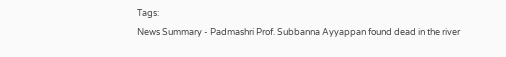Tags:
News Summary - Padmashri Prof. Subbanna Ayyappan found dead in the river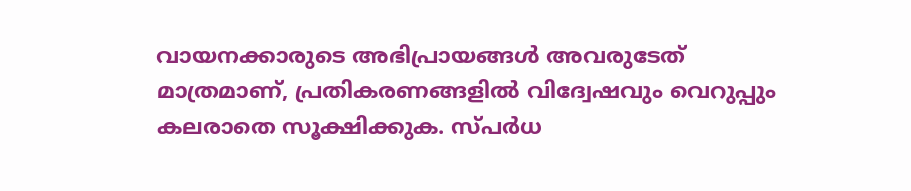വായനക്കാരുടെ അഭിപ്രായങ്ങള്‍ അവരുടേത് മാത്രമാണ്, പ്രതികരണങ്ങളിൽ വിദ്വേഷവും വെറുപ്പും കലരാതെ സൂക്ഷിക്കുക. സ്പർധ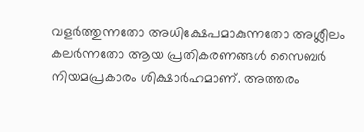വളർത്തുന്നതോ അധിക്ഷേപമാകുന്നതോ അശ്ലീലം കലർന്നതോ ആയ പ്രതികരണങ്ങൾ സൈബർ നിയമപ്രകാരം ശിക്ഷാർഹമാണ്. അത്തരം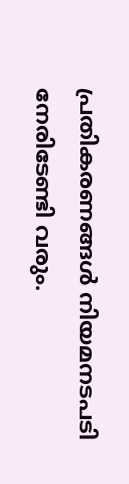പ്രതികരണങ്ങൾ നിയമനടപടി നേരിടേണ്ടി വരും.